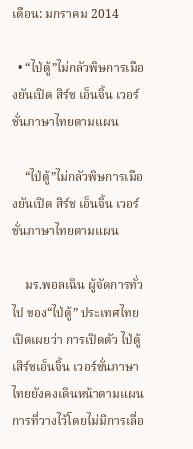เดือน: มกราคม 2014

  • “ไป่ตู้”ไม่กลัวพิษการเมืองยันเปิด สิร์ช เอ็นจิ้น เวอร์ชั่นภาษาไทยตามแผน

    “ไป่ตู้”ไม่กลัวพิษการเมืองยันเปิด สิร์ช เอ็นจิ้น เวอร์ชั่นภาษาไทยตามแผน

    มร.พอลเฉิน ผู้จัดการทั่วไป ของ“ไป่ตู้” ประเทศไทย เปิดเผยว่า การเปิดตัว ไป่ตู้ เสิร์ชเอ็นจิ้น เวอร์ชั่นภาษาไทยยังคงเดินหน้าตามแผนการที่วางไว้โดยไม่มีการเลื่อ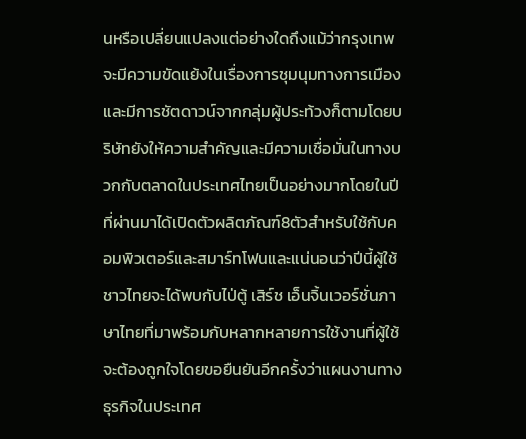นหรือเปลี่ยนแปลงแต่อย่างใดถึงแม้ว่ากรุงเทพจะมีความขัดแย้งในเรื่องการชุมนุมทางการเมืองและมีการชัตดาวน์จากกลุ่มผู้ประท้วงก็ตามโดยบริษัทยังให้ความสำคัญและมีความเชื่อมั่นในทางบวกกับตลาดในประเทศไทยเป็นอย่างมากโดยในปีที่ผ่านมาได้เปิดตัวผลิตภัณฑ์8ตัวสำหรับใช้กับคอมพิวเตอร์และสมาร์ทโฟนและแน่นอนว่าปีนี้ผู้ใช้ชาวไทยจะได้พบกับไป่ตู้ เสิร์ช เอ็นจิ้นเวอร์ชั่นภาษาไทยที่มาพร้อมกับหลากหลายการใช้งานที่ผู้ใช้จะต้องถูกใจโดยขอยืนยันอีกครั้งว่าแผนงานทางธุรกิจในประเทศ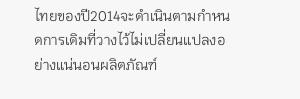ไทยของปี2014จะดำเนินตามกำหนดการเดิมที่วางไว้ไม่เปลี่ยนแปลงอย่างแน่นอนผลิตภัณฑ์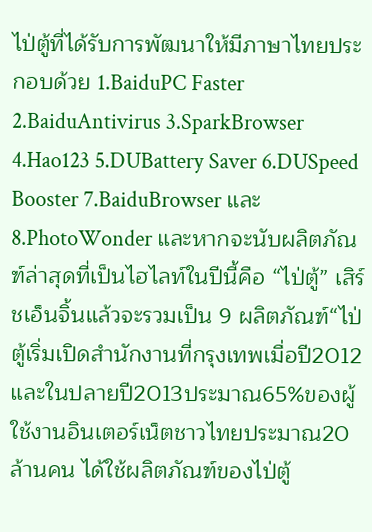ไป่ตู้ที่ได้รับการพัฒนาให้มีภาษาไทยประกอบด้วย 1.BaiduPC Faster 2.BaiduAntivirus 3.SparkBrowser 4.Hao123 5.DUBattery Saver 6.DUSpeed Booster 7.BaiduBrowser และ 8.PhotoWonder และหากจะนับผลิตภัณฑ์ล่าสุดที่เป็นไฮไลท์ในปีนี้คือ “ไป่ตู้” เสิร์ชเอ็นจิ้นแล้วจะรวมเป็น 9 ผลิตภัณฑ์“ไป่ตู้เริ่มเปิดสำนักงานที่กรุงเทพเมื่อปี2012และในปลายปี2013ประมาณ65%ของผู้ใช้งานอินเตอร์เน็ตชาวไทยประมาณ20ล้านคน ได้ใช้ผลิตภัณฑ์ของไป่ตู้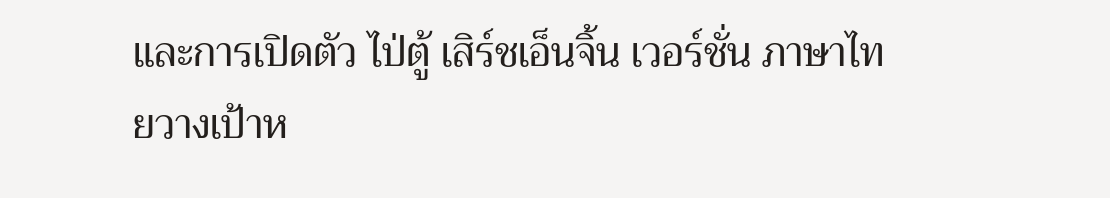และการเปิดตัว ไป่ตู้ เสิร์ชเอ็นจิ้น เวอร์ชั่น ภาษาไทยวางเป้าห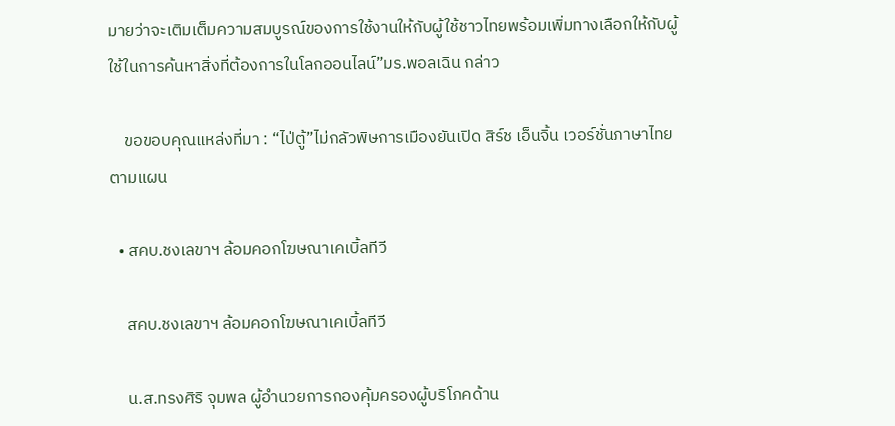มายว่าจะเติมเต็มความสมบูรณ์ของการใช้งานให้กับผู้ใช้ชาวไทยพร้อมเพิ่มทางเลือกให้กับผู้ใช้ในการค้นหาสิ่งที่ต้องการในโลกออนไลน์”มร.พอลเฉิน กล่าว

    ขอขอบคุณแหล่งที่มา : “ไป่ตู้”ไม่กลัวพิษการเมืองยันเปิด สิร์ช เอ็นจิ้น เวอร์ชั่นภาษาไทยตามแผน

  • สคบ.ชงเลขาฯ ล้อมคอกโฆษณาเคเบิ้ลทีวี

    สคบ.ชงเลขาฯ ล้อมคอกโฆษณาเคเบิ้ลทีวี

    น.ส.ทรงศิริ จุมพล ผู้อำนวยการกองคุ้มครองผู้บริโภคด้าน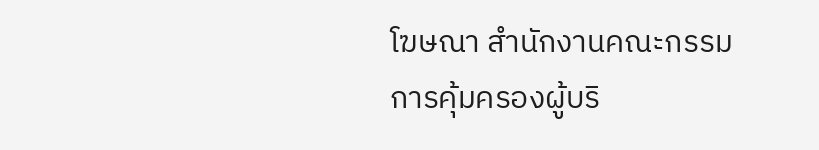โฆษณา สำนักงานคณะกรรมการคุ้มครองผู้บริ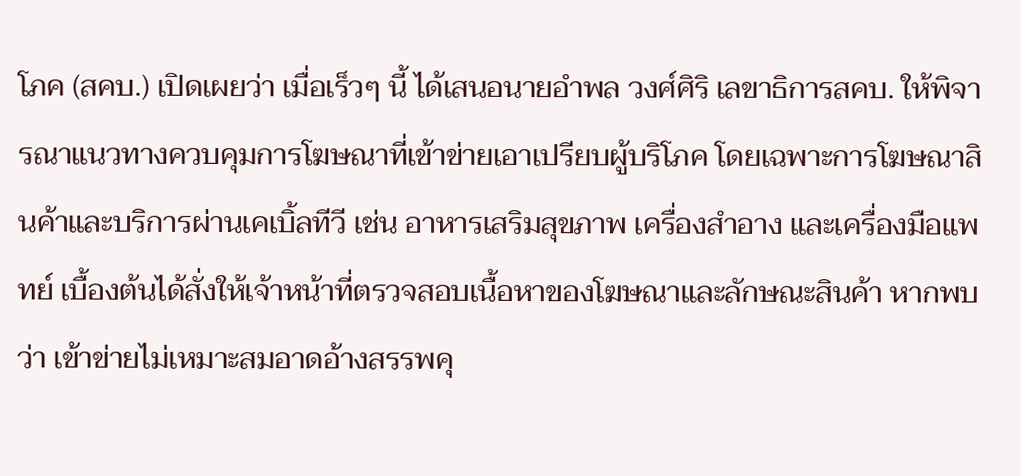โภค (สคบ.) เปิดเผยว่า เมื่อเร็วๆ นี้ ได้เสนอนายอำพล วงศ์ศิริ เลขาธิการสคบ. ให้พิจารณาแนวทางควบคุมการโฆษณาที่เข้าข่ายเอาเปรียบผู้บริโภค โดยเฉพาะการโฆษณาสินค้าและบริการผ่านเคเบิ้ลทีวี เช่น อาหารเสริมสุขภาพ เครื่องสำอาง และเครื่องมือแพทย์ เบื้องต้นได้สั่งให้เจ้าหน้าที่ตรวจสอบเนื้อหาของโฆษณาและลักษณะสินค้า หากพบว่า เข้าข่ายไม่เหมาะสมอาดอ้างสรรพคุ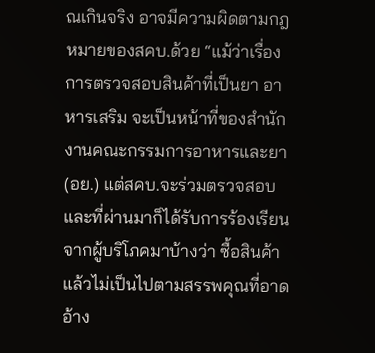ณเกินจริง อาจมีความผิดตามกฎหมายของสคบ.ด้วย “แม้ว่าเรื่องการตรวจสอบสินค้าที่เป็นยา อาหารเสริม จะเป็นหน้าที่ของสำนักงานคณะกรรมการอาหารและยา (อย.) แต่สคบ.จะร่วมตรวจสอบ และที่ผ่านมาก็ได้รับการร้องเรียนจากผู้บริโภคมาบ้างว่า ซื้อสินค้าแล้วไม่เป็นไปตามสรรพคุณที่อาดอ้าง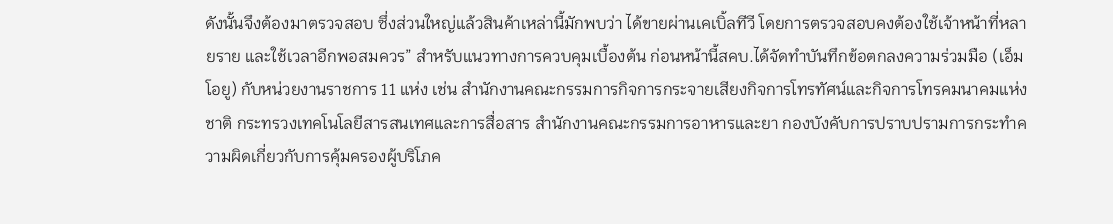ดังนั้นจึงต้องมาตรวจสอบ ซึ่งส่วนใหญ่แล้วสินค้าเหล่านี้มักพบว่า ได้ขายผ่านเคเบิ้ลทีวี โดยการตรวจสอบคงต้องใช้เจ้าหน้าที่หลายราย และใช้เวลาอีกพอสมควร” สำหรับแนวทางการควบคุมเบื้องต้น ก่อนหน้านี้สคบ.ได้จัดทำบันทึกข้อตกลงความร่วมมือ (เอ็มโอยู) กับหน่วยงานราชการ 11 แห่ง เช่น สำนักงานคณะกรรมการกิจการกระจายเสียงกิจการโทรทัศน์และกิจการโทรคมนาคมแห่งชาติ กระทรวงเทคโนโลยีสารสนเทศและการสื่อสาร สำนักงานคณะกรรมการอาหารและยา กองบังคับการปราบปรามการกระทำความผิดเกี่ยวกับการคุ้มครองผู้บริโภค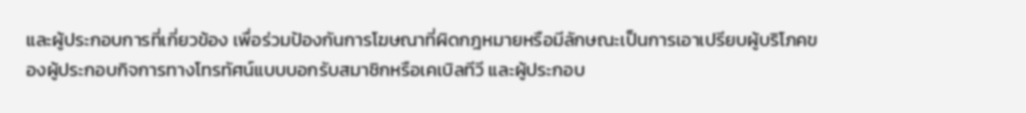และผู้ประกอบการที่เกี่ยวข้อง เพื่อร่วมป้องกันการโฆษณาที่ผิดกฎหมายหรือมีลักษณะเป็นการเอาเปรียบผู้บริโภคของผู้ประกอบกิจการทางโทรทัศน์แบบบอกรับสมาชิกหรือเคเบิลทีวี และผู้ประกอบ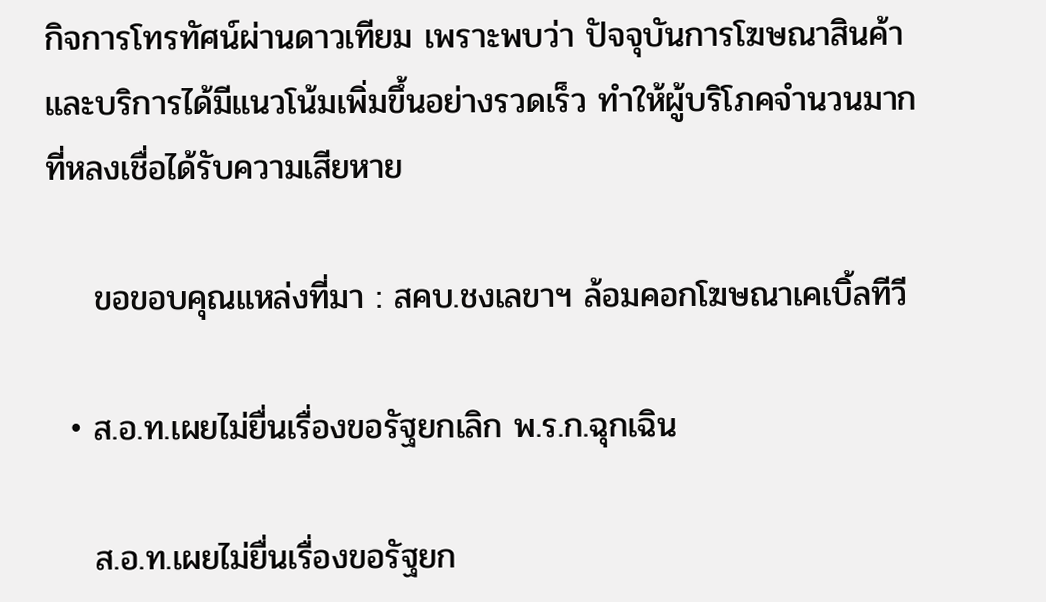กิจการโทรทัศน์ผ่านดาวเทียม เพราะพบว่า ปัจจุบันการโฆษณาสินค้าและบริการได้มีแนวโน้มเพิ่มขึ้นอย่างรวดเร็ว ทำให้ผู้บริโภคจำนวนมากที่หลงเชื่อได้รับความเสียหาย

    ขอขอบคุณแหล่งที่มา : สคบ.ชงเลขาฯ ล้อมคอกโฆษณาเคเบิ้ลทีวี

  • ส.อ.ท.เผยไม่ยื่นเรื่องขอรัฐยกเลิก พ.ร.ก.ฉุกเฉิน

    ส.อ.ท.เผยไม่ยื่นเรื่องขอรัฐยก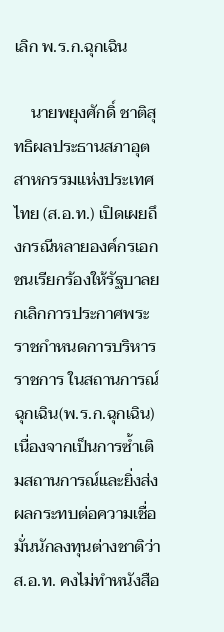เลิก พ.ร.ก.ฉุกเฉิน

    นายพยุงศักดิ์ ชาติสุทธิผลประธานสภาอุตสาหกรรมแห่งประเทศไทย (ส.อ.ท.) เปิดเผยถึงกรณีหลายองค์กรเอกชนเรียกร้องให้รัฐบาลยกเลิกการประกาศพระราชกำหนดการบริหารราชการ ในสถานการณ์ฉุกเฉิน(พ.ร.ก.ฉุกเฉิน) เนื่องจากเป็นการซ้ำเติมสถานการณ์และยิ่งส่งผลกระทบต่อความเชื่อมั่นนักลงทุนต่างชาติว่า ส.อ.ท. คงไม่ทำหนังสือ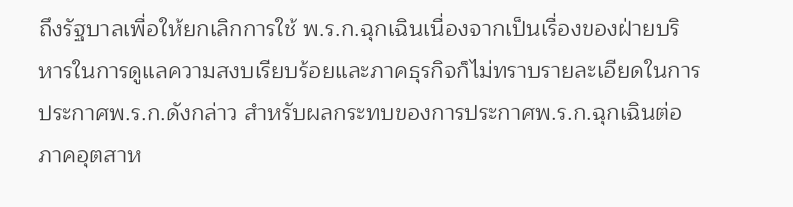ถึงรัฐบาลเพื่อให้ยกเลิกการใช้ พ.ร.ก.ฉุกเฉินเนื่องจากเป็นเรื่องของฝ่ายบริหารในการดูแลความสงบเรียบร้อยและภาคธุรกิจก็ไม่ทราบรายละเอียดในการประกาศพ.ร.ก.ดังกล่าว สำหรับผลกระทบของการประกาศพ.ร.ก.ฉุกเฉินต่อภาคอุตสาห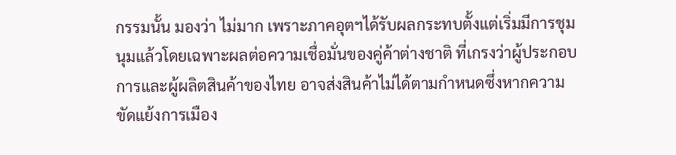กรรมนั้น มองว่า ไม่มาก เพราะภาคอุตฯได้รับผลกระทบตั้งแต่เริ่มมีการชุมนุมแล้วโดยเฉพาะผลต่อความเชื่อมั่นของคู่ค้าต่างชาติ ที่เกรงว่าผู้ประกอบการและผู้ผลิตสินค้าของไทย อาจส่งสินค้าไม่ได้ตามกำหนดซึ่งหากความขัดแย้งการเมือง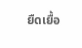ยืดเยื้อ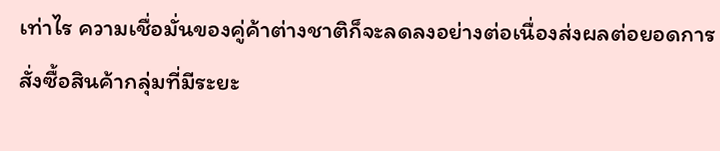เท่าไร ความเชื่อมั่นของคู่ค้าต่างชาติก็จะลดลงอย่างต่อเนื่องส่งผลต่อยอดการสั่งซื้อสินค้ากลุ่มที่มีระยะ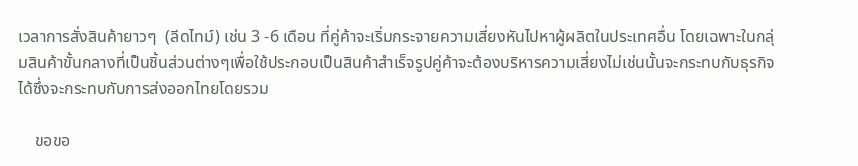เวลาการสั่งสินค้ายาวๆ  (ลีดไทม์) เช่น 3 -6 เดือน ที่คู่ค้าจะเริ่มกระจายความเสี่ยงหันไปหาผู้ผลิตในประเทศอื่น โดยเฉพาะในกลุ่มสินค้าขั้นกลางที่เป็นชิ้นส่วนต่างๆเพื่อใช้ประกอบเป็นสินค้าสำเร็จรูปคู่ค้าจะต้องบริหารความเสี่ยงไม่เช่นนั้นจะกระทบกับธุรกิจได้ซึ่งจะกระทบกับการส่งออกไทยโดยรวม

    ขอขอ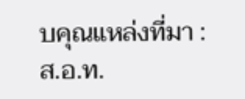บคุณแหล่งที่มา : ส.อ.ท.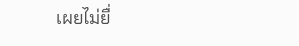เผยไม่ยื่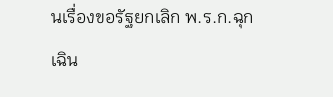นเรื่องขอรัฐยกเลิก พ.ร.ก.ฉุกเฉิน